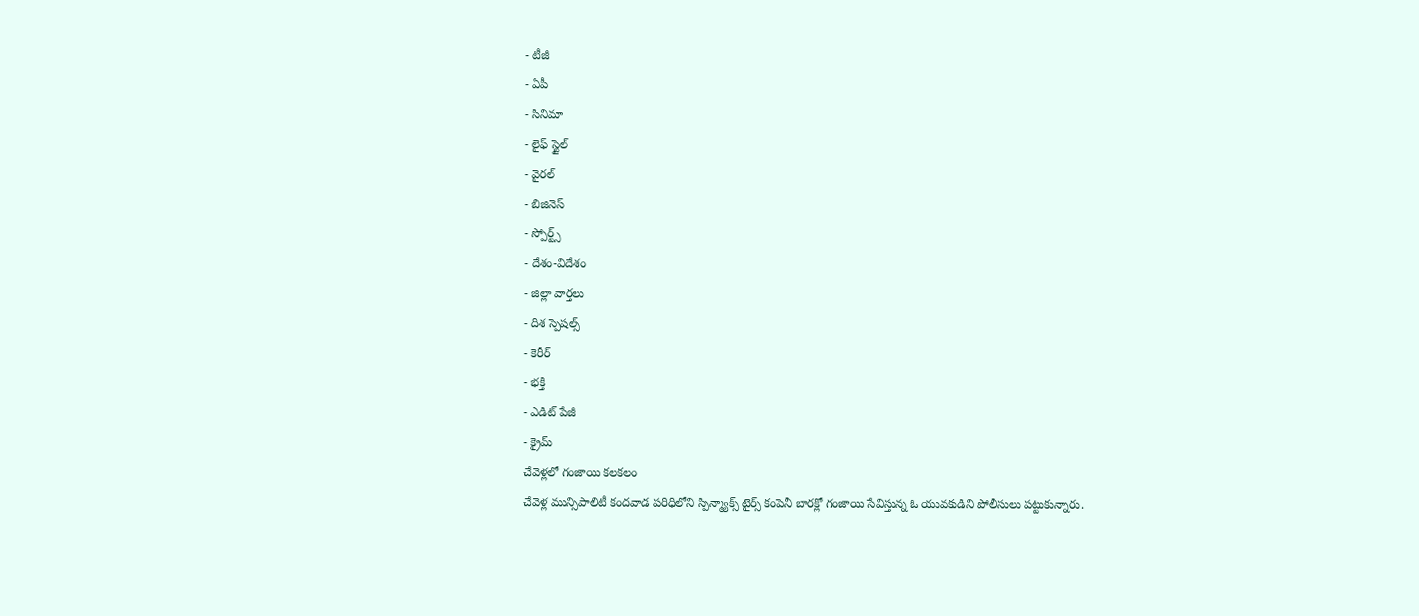- టీజీ
- ఏపీ
- సినిమా
- లైఫ్ స్టైల్
- వైరల్
- బిజినెస్
- స్పోర్ట్స్
- దేశం-విదేశం
- జిల్లా వార్తలు
- దిశ స్పెషల్స్
- కెరీర్
- భక్తి
- ఎడిట్ పేజీ
- క్రైమ్
చేవెళ్లలో గంజాయి కలకలం
చేవెళ్ల మున్సిపాలిటీ కందవాడ పరిధిలోని స్పిన్మ్యాక్స్ టైర్స్ కంపెనీ బారక్లో గంజాయి సేవిస్తున్న ఓ యువకుడిని పోలీసులు పట్టుకున్నారు.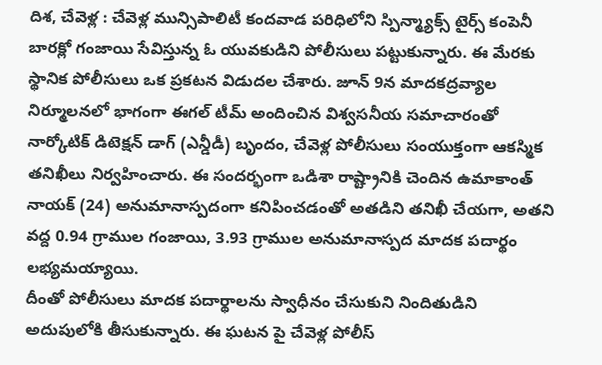దిశ, చేవెళ్ల : చేవెళ్ల మున్సిపాలిటీ కందవాడ పరిధిలోని స్పిన్మ్యాక్స్ టైర్స్ కంపెనీ బారక్లో గంజాయి సేవిస్తున్న ఓ యువకుడిని పోలీసులు పట్టుకున్నారు. ఈ మేరకు స్థానిక పోలీసులు ఒక ప్రకటన విడుదల చేశారు. జూన్ 9న మాదకద్రవ్యాల నిర్మూలనలో భాగంగా ఈగల్ టీమ్ అందించిన విశ్వసనీయ సమాచారంతో నార్కోటిక్ డిటెక్షన్ డాగ్ (ఎన్డీడీ) బృందం, చేవెళ్ల పోలీసులు సంయుక్తంగా ఆకస్మిక తనిఖీలు నిర్వహించారు. ఈ సందర్భంగా ఒడిశా రాష్ట్రానికి చెందిన ఉమాకాంత్ నాయక్ (24) అనుమానాస్పదంగా కనిపించడంతో అతడిని తనిఖీ చేయగా, అతని వద్ద 0.94 గ్రాముల గంజాయి, 3.93 గ్రాముల అనుమానాస్పద మాదక పదార్థం లభ్యమయ్యాయి.
దీంతో పోలీసులు మాదక పదార్థాలను స్వాధీనం చేసుకుని నిందితుడిని అదుపులోకి తీసుకున్నారు. ఈ ఘటన పై చేవెళ్ల పోలీస్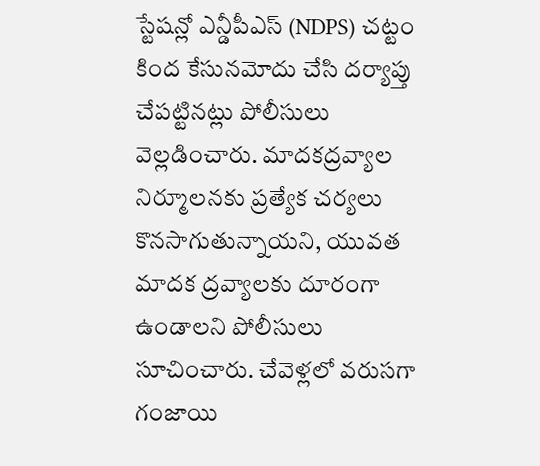స్టేషన్లో ఎన్డీపీఎస్ (NDPS) చట్టం కింద కేసునమోదు చేసి దర్యాప్తు చేపట్టినట్లు పోలీసులు వెల్లడించారు. మాదకద్రవ్యాల నిర్మూలనకు ప్రత్యేక చర్యలు కొనసాగుతున్నాయని, యువత మాదక ద్రవ్యాలకు దూరంగా ఉండాలని పోలీసులు సూచించారు. చేవెళ్లలో వరుసగా గంజాయి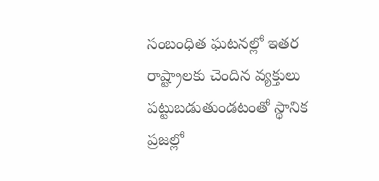సంబంధిత ఘటనల్లో ఇతర రాష్ట్రాలకు చెందిన వ్యక్తులు పట్టుబడుతుండటంతో స్థానిక ప్రజల్లో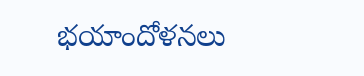భయాందోళనలు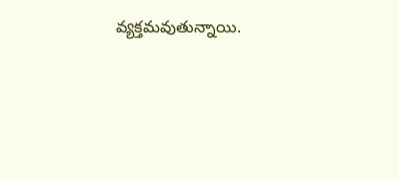వ్యక్తమవుతున్నాయి.